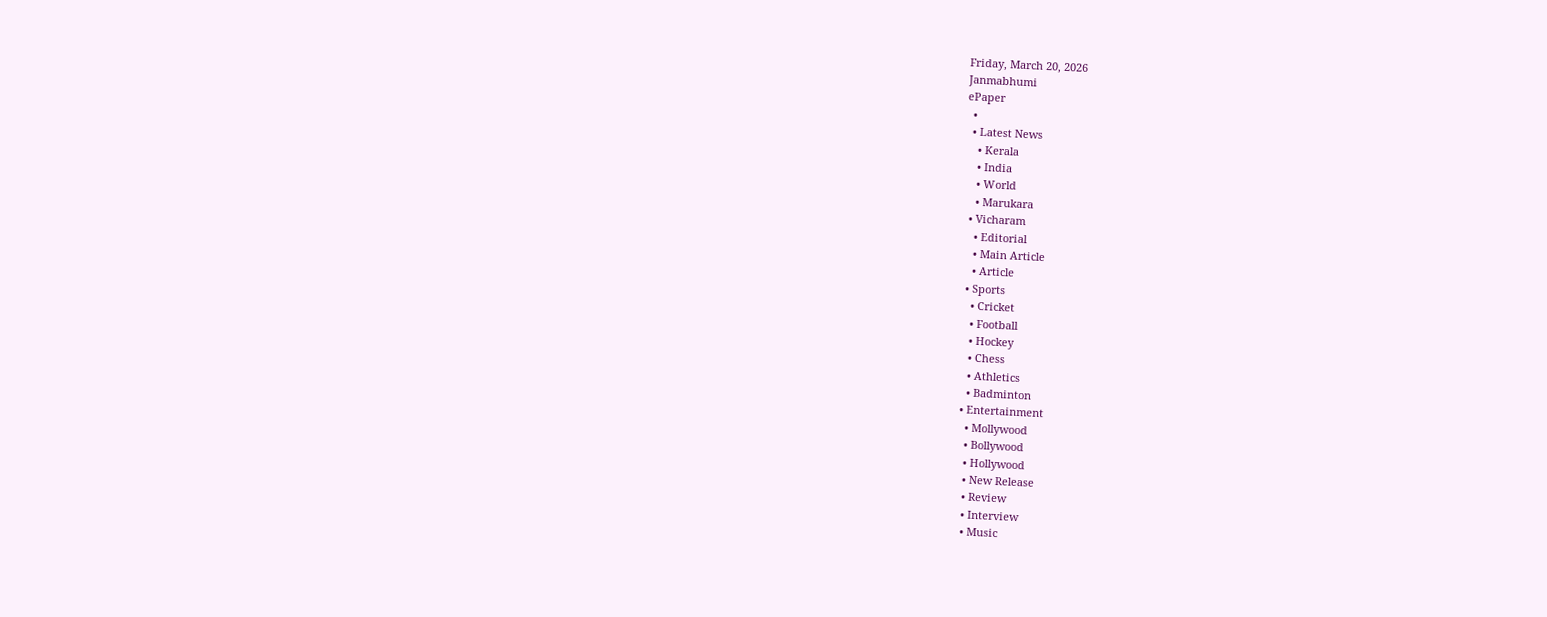Friday, March 20, 2026
Janmabhumi
ePaper
  •
  • Latest News
    • Kerala
    • India
    • World
    • Marukara
  • Vicharam
    • Editorial
    • Main Article
    • Article
  • Sports
    • Cricket
    • Football
    • Hockey
    • Chess
    • Athletics
    • Badminton
  • Entertainment
    • Mollywood
    • Bollywood
    • Hollywood
    • New Release
    • Review
    • Interview
    • Music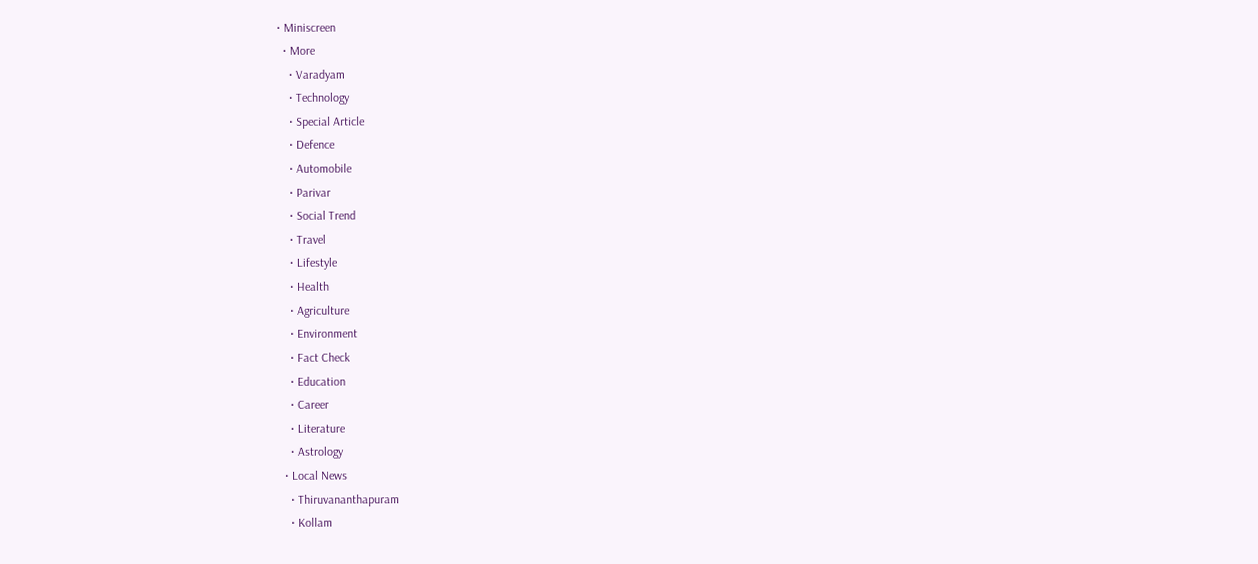• Miniscreen
  • More
    • Varadyam
    • Technology
    • Special Article
    • Defence
    • Automobile
    • Parivar
    • Social Trend
    • Travel
    • Lifestyle
    • Health
    • Agriculture
    • Environment
    • Fact Check
    • Education
    • Career
    • Literature
    • Astrology
  • Local News
    • Thiruvananthapuram
    • Kollam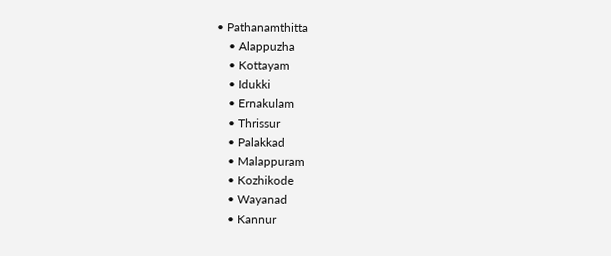• Pathanamthitta
    • Alappuzha
    • Kottayam
    • Idukki
    • Ernakulam
    • Thrissur
    • Palakkad
    • Malappuram
    • Kozhikode
    • Wayanad
    • Kannur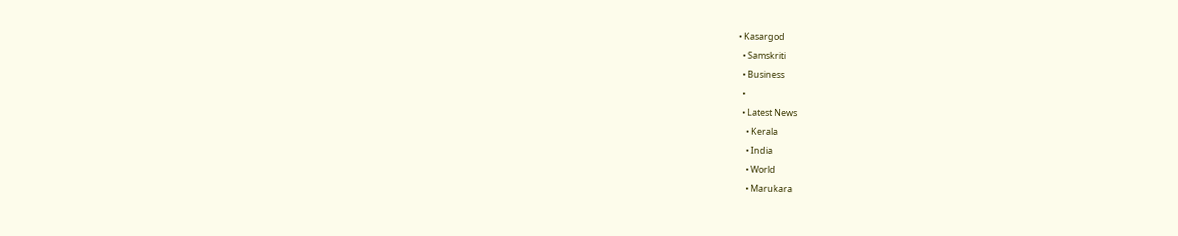• Kasargod
  • Samskriti
  • Business
  •
  • Latest News
    • Kerala
    • India
    • World
    • Marukara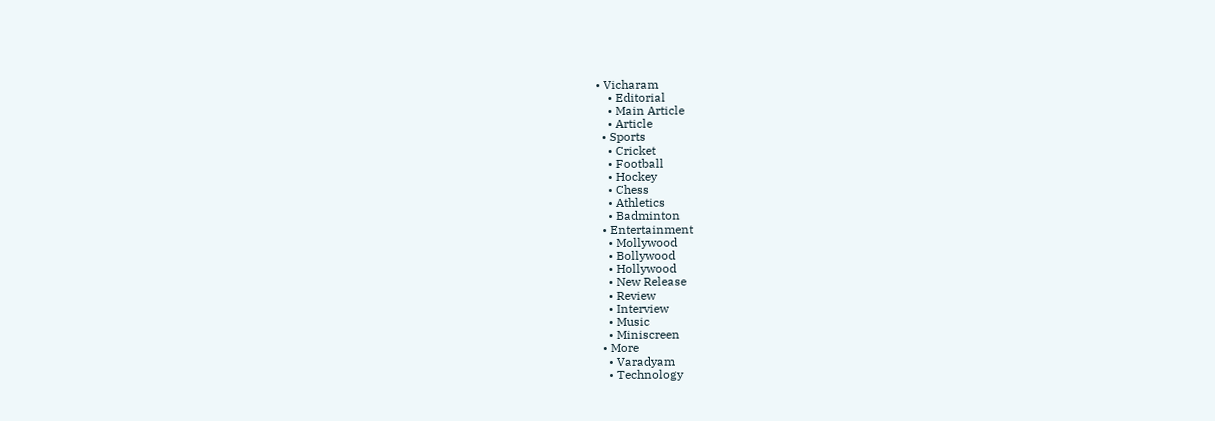• Vicharam
    • Editorial
    • Main Article
    • Article
  • Sports
    • Cricket
    • Football
    • Hockey
    • Chess
    • Athletics
    • Badminton
  • Entertainment
    • Mollywood
    • Bollywood
    • Hollywood
    • New Release
    • Review
    • Interview
    • Music
    • Miniscreen
  • More
    • Varadyam
    • Technology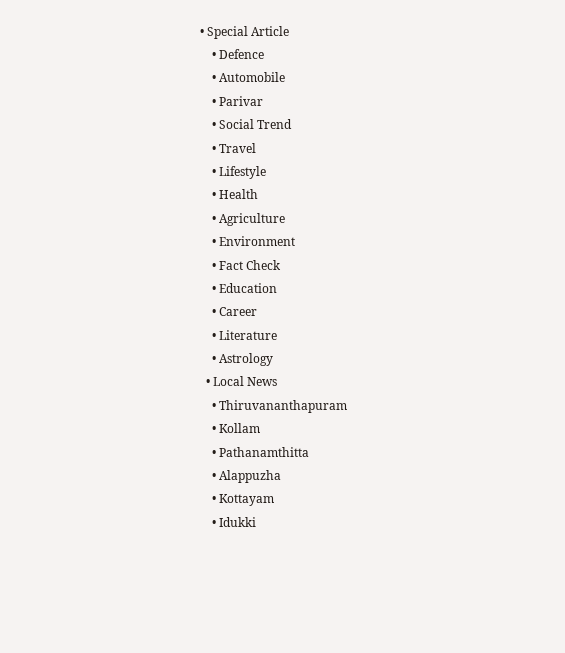• Special Article
    • Defence
    • Automobile
    • Parivar
    • Social Trend
    • Travel
    • Lifestyle
    • Health
    • Agriculture
    • Environment
    • Fact Check
    • Education
    • Career
    • Literature
    • Astrology
  • Local News
    • Thiruvananthapuram
    • Kollam
    • Pathanamthitta
    • Alappuzha
    • Kottayam
    • Idukki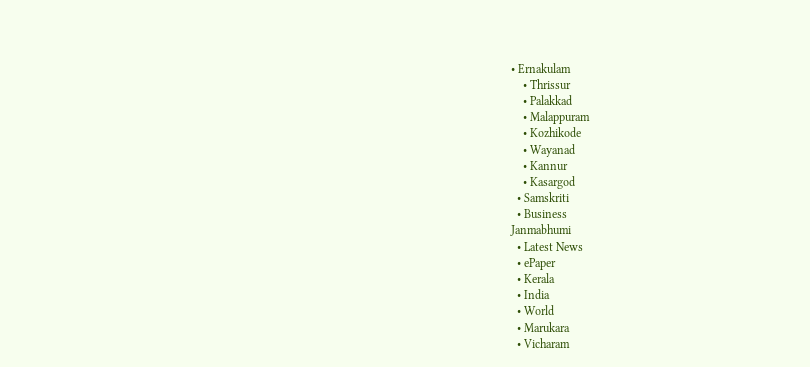• Ernakulam
    • Thrissur
    • Palakkad
    • Malappuram
    • Kozhikode
    • Wayanad
    • Kannur
    • Kasargod
  • Samskriti
  • Business
Janmabhumi
  • Latest News
  • ePaper
  • Kerala
  • India
  • World
  • Marukara
  • Vicharam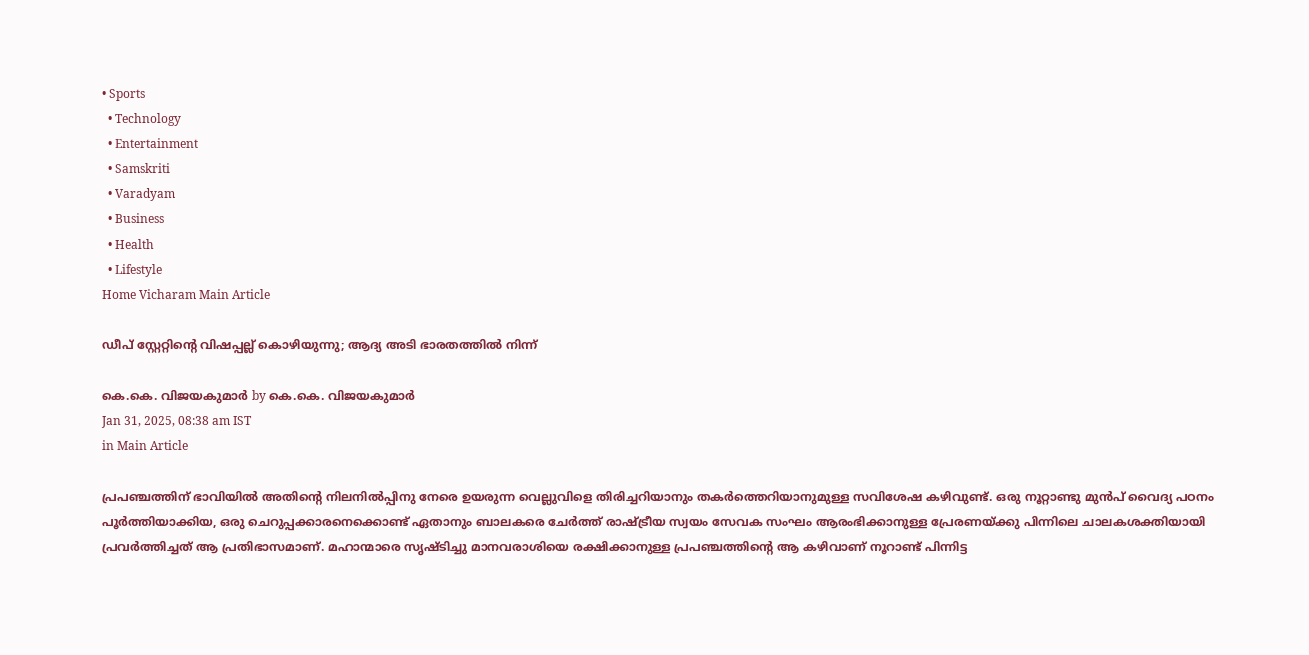• Sports
  • Technology
  • Entertainment
  • Samskriti
  • Varadyam
  • Business
  • Health
  • Lifestyle
Home Vicharam Main Article

ഡീപ് സ്റ്റേറ്റിന്റെ വിഷപ്പല്ല് കൊഴിയുന്നു; ആദ്യ അടി ഭാരതത്തില്‍ നിന്ന്

കെ.കെ. വിജയകുമാര്‍ by കെ.കെ. വിജയകുമാര്‍
Jan 31, 2025, 08:38 am IST
in Main Article

പ്രപഞ്ചത്തിന് ഭാവിയില്‍ അതിന്റെ നിലനില്‍പ്പിനു നേരെ ഉയരുന്ന വെല്ലുവിളെ തിരിച്ചറിയാനും തകര്‍ത്തെറിയാനുമുള്ള സവിശേഷ കഴിവുണ്ട്. ഒരു നൂറ്റാണ്ടു മുന്‍പ് വൈദ്യ പഠനം പൂര്‍ത്തിയാക്കിയ, ഒരു ചെറുപ്പക്കാരനെക്കൊണ്ട് ഏതാനും ബാലകരെ ചേര്‍ത്ത് രാഷ്‌ട്രീയ സ്വയം സേവക സംഘം ആരംഭിക്കാനുള്ള പ്രേരണയ്‌ക്കു പിന്നിലെ ചാലകശക്തിയായി പ്രവര്‍ത്തിച്ചത് ആ പ്രതിഭാസമാണ്. മഹാന്മാരെ സൃഷ്ടിച്ചു മാനവരാശിയെ രക്ഷിക്കാനുള്ള പ്രപഞ്ചത്തിന്റെ ആ കഴിവാണ് നൂറാണ്ട് പിന്നിട്ട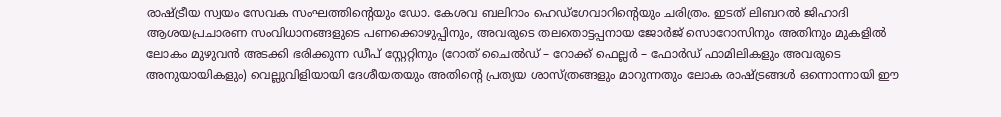രാഷ്‌ട്രീയ സ്വയം സേവക സംഘത്തിന്റെയും ഡോ. കേശവ ബലിറാം ഹെഡ്ഗേവാറിന്റെയും ചരിത്രം. ഇടത് ലിബറല്‍ ജിഹാദി ആശയപ്രചാരണ സംവിധാനങ്ങളുടെ പണക്കൊഴുപ്പിനും, അവരുടെ തലതൊട്ടപ്പനായ ജോര്‍ജ് സൊറോസിനും അതിനും മുകളില്‍ ലോകം മുഴുവന്‍ അടക്കി ഭരിക്കുന്ന ഡീപ് സ്റ്റേറ്റിനും (റോത് ചൈല്‍ഡ് – റോക്ക് ഫെല്ലര്‍ – ഫോര്‍ഡ് ഫാമിലികളും അവരുടെ അനുയായികളും) വെല്ലുവിളിയായി ദേശീയതയും അതിന്റെ പ്രത്യയ ശാസ്ത്രങ്ങളും മാറുന്നതും ലോക രാഷ്‌ട്രങ്ങള്‍ ഒന്നൊന്നായി ഈ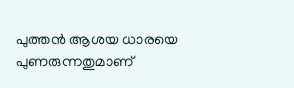പുത്തന്‍ ആശയ ധാരയെ പുണരുന്നതുമാണ്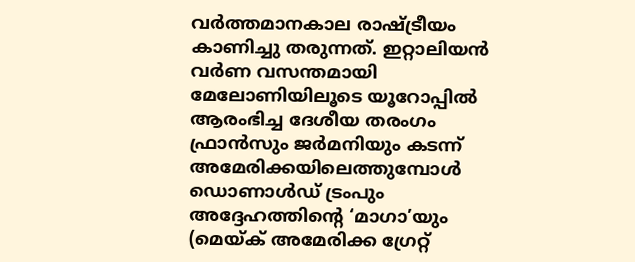വര്‍ത്തമാനകാല രാഷ്‌ട്രീയം കാണിച്ചു തരുന്നത്. ഇറ്റാലിയന്‍ വര്‍ണ വസന്തമായി മേലോണിയിലൂടെ യൂറോപ്പില്‍ ആരംഭിച്ച ദേശീയ തരംഗം ഫ്രാന്‍സും ജര്‍മനിയും കടന്ന് അമേരിക്കയിലെത്തുമ്പോള്‍ ഡൊണാള്‍ഡ് ട്രംപും അദ്ദേഹത്തിന്റെ ‘മാഗാ’യും (മെയ്‌ക് അമേരിക്ക ഗ്രേറ്റ്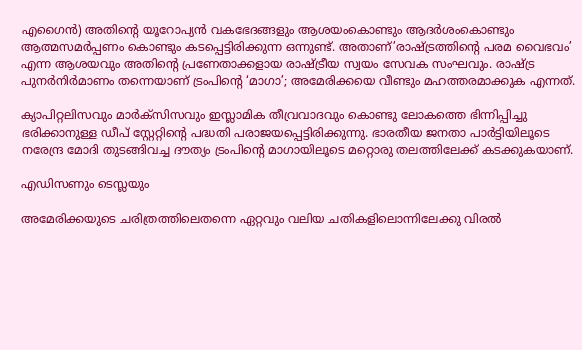എഗൈന്‍) അതിന്റെ യൂറോപ്യന്‍ വകഭേദങ്ങളും ആശയംകൊണ്ടും ആദര്‍ശംകൊണ്ടും ആത്മസമര്‍പ്പണം കൊണ്ടും കടപ്പെട്ടിരിക്കുന്ന ഒന്നുണ്ട്. അതാണ്’രാഷ്‌ട്രത്തിന്റെ പരമ വൈഭവം’ എന്ന ആശയവും അതിന്റെ പ്രണേതാക്കളായ രാഷ്‌ട്രീയ സ്വയം സേവക സംഘവും. രാഷ്‌ട്ര പുനര്‍നിര്‍മാണം തന്നെയാണ് ട്രംപിന്റെ ‘മാഗാ’; അമേരിക്കയെ വീണ്ടും മഹത്തരമാക്കുക എന്നത്.

ക്യാപിറ്റലിസവും മാര്‍ക്‌സിസവും ഇസ്ലാമിക തീവ്രവാദവും കൊണ്ടു ലോകത്തെ ഭിന്നിപ്പിച്ചു ഭരിക്കാനുള്ള ഡീപ് സ്റ്റേറ്റിന്റെ പദ്ധതി പരാജയപ്പെട്ടിരിക്കുന്നു. ഭാരതീയ ജനതാ പാര്‍ട്ടിയിലൂടെ നരേന്ദ്ര മോദി തുടങ്ങിവച്ച ദൗത്യം ട്രംപിന്റെ മാഗായിലൂടെ മറ്റൊരു തലത്തിലേക്ക് കടക്കുകയാണ്.

എഡിസണും ടെസ്ലയും

അമേരിക്കയുടെ ചരിത്രത്തിലെതന്നെ ഏറ്റവും വലിയ ചതികളിലൊന്നിലേക്കു വിരല്‍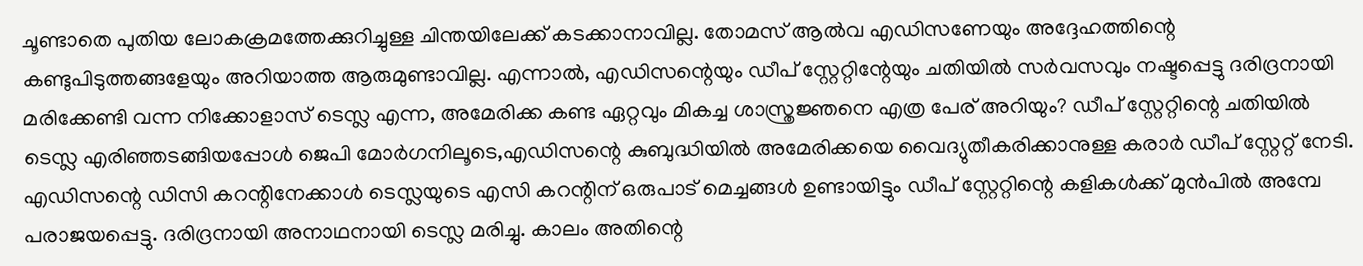ചൂണ്ടാതെ പുതിയ ലോകക്രമത്തേക്കുറിച്ചുള്ള ചിന്തയിലേക്ക് കടക്കാനാവില്ല. തോമസ് ആല്‍വ എഡിസണേയും അദ്ദേഹത്തിന്റെ കണ്ടുപിടുത്തങ്ങളേയും അറിയാത്ത ആരുമുണ്ടാവില്ല. എന്നാല്‍, എഡിസന്റെയും ഡീപ് സ്റ്റേറ്റിന്റേയും ചതിയില്‍ സര്‍വസവും നഷ്ടപ്പെട്ടു ദരിദ്രനായി മരിക്കേണ്ടി വന്ന നിക്കോളാസ് ടെസ്ല എന്ന, അമേരിക്ക കണ്ട ഏറ്റവും മികച്ച ശാസ്ത്രജ്ഞനെ എത്ര പേര് അറിയും? ഡീപ് സ്റ്റേറ്റിന്റെ ചതിയില്‍ ടെസ്ല എരിഞ്ഞടങ്ങിയപ്പോള്‍ ജെപി മോര്‍ഗനിലൂടെ,എഡിസന്റെ കുബുദ്ധിയില്‍ അമേരിക്കയെ വൈദ്യുതീകരിക്കാനുള്ള കരാര്‍ ഡീപ് സ്റ്റേറ്റ് നേടി. എഡിസന്റെ ഡിസി കറന്റിനേക്കാള്‍ ടെസ്ലയുടെ എസി കറന്റിന് ഒരുപാട് മെച്ചങ്ങള്‍ ഉണ്ടായിട്ടും ഡീപ് സ്റ്റേറ്റിന്റെ കളികള്‍ക്ക് മുന്‍പില്‍ അമ്പേ പരാജയപ്പെട്ടു. ദരിദ്രനായി അനാഥനായി ടെസ്ല മരിച്ചു. കാലം അതിന്റെ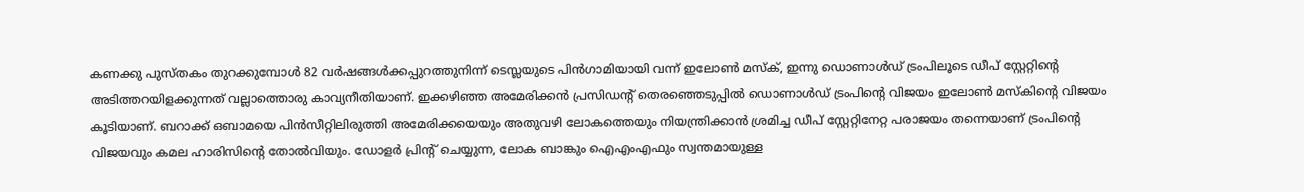കണക്കു പുസ്തകം തുറക്കുമ്പോള്‍ 82 വര്‍ഷങ്ങള്‍ക്കപ്പുറത്തുനിന്ന് ടെസ്ലയുടെ പിന്‍ഗാമിയായി വന്ന് ഇലോണ്‍ മസ്‌ക്, ഇന്നു ഡൊണാള്‍ഡ് ട്രംപിലൂടെ ഡീപ് സ്റ്റേറ്റിന്റെ അടിത്തറയിളക്കുന്നത് വല്ലാത്തൊരു കാവ്യനീതിയാണ്. ഇക്കഴിഞ്ഞ അമേരിക്കന്‍ പ്രസിഡന്റ് തെരഞ്ഞെടുപ്പില്‍ ഡൊണാള്‍ഡ് ട്രംപിന്റെ വിജയം ഇലോണ്‍ മസ്‌കിന്റെ വിജയം കൂടിയാണ്. ബറാക്ക് ഒബാമയെ പിന്‍സീറ്റിലിരുത്തി അമേരിക്കയെയും അതുവഴി ലോകത്തെയും നിയന്ത്രിക്കാന്‍ ശ്രമിച്ച ഡീപ് സ്റ്റേറ്റിനേറ്റ പരാജയം തന്നെയാണ് ട്രംപിന്റെ വിജയവും കമല ഹാരിസിന്റെ തോല്‍വിയും. ഡോളര്‍ പ്രിന്റ് ചെയ്യുന്ന, ലോക ബാങ്കും ഐഎംഎഫും സ്വന്തമായുള്ള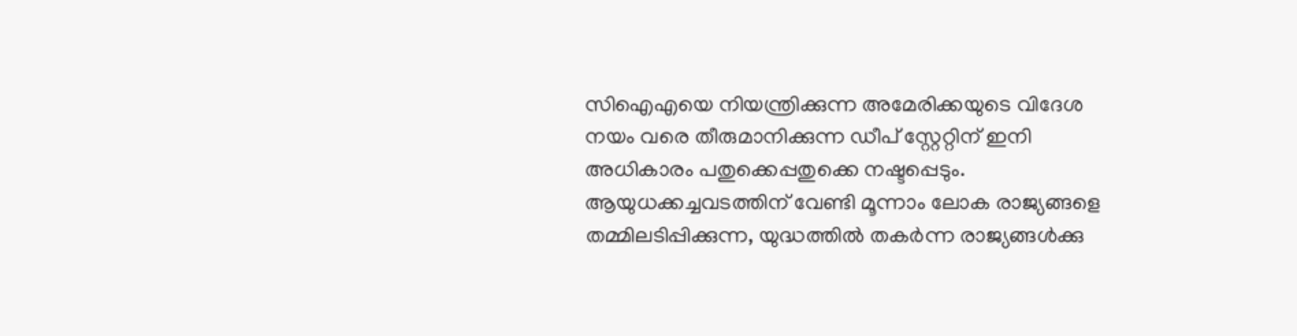സിഐഎയെ നിയന്ത്രിക്കുന്ന അമേരിക്കയുടെ വിദേശ നയം വരെ തീരുമാനിക്കുന്ന ഡീപ് സ്റ്റേറ്റിന് ഇനി അധികാരം പതുക്കെപ്പതുക്കെ നഷ്ടപ്പെടും. ആയുധക്കച്ചവടത്തിന് വേണ്ടി മൂന്നാം ലോക രാജ്യങ്ങളെ തമ്മിലടിപ്പിക്കുന്ന, യുദ്ധത്തില്‍ തകര്‍ന്ന രാജ്യങ്ങള്‍ക്കു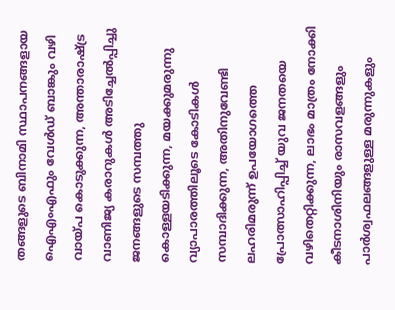തങ്ങളുടെ ബിനാമി സ്ഥാപനങ്ങളായ ഐഎംഎഫും വേള്‍ഡ് ബാങ്കും വഴി വായ്‌പ കൊടുക്കുന്ന, അന്താരാഷ്‌ട്ര വാണിജ്യ കരാറുകള്‍ അടിച്ചേല്‍പ്പിച്ചു ജനങ്ങളുടെ സമ്പത്തു കൊള്ളയടിക്കുന്ന, മയക്കുമരുന്നു വ്യാപാരത്തിലൂടെ കോടികള്‍ സമ്പാദിക്കുന്ന, അതിനുവേണ്ടി ലഹരിമരുന്ന് ഉപയോഗത്തെ പ്രോത്സാഹിപ്പിച്ച് യുവ ജനതയെ വഴിതെറ്റിക്കുന്ന, ലാഭം മാത്രം നോക്കി കീടനാശിനിയും രാസവളങ്ങളും പാര്‍ശ്വഫലങ്ങളുള്ള മരുന്നുകളും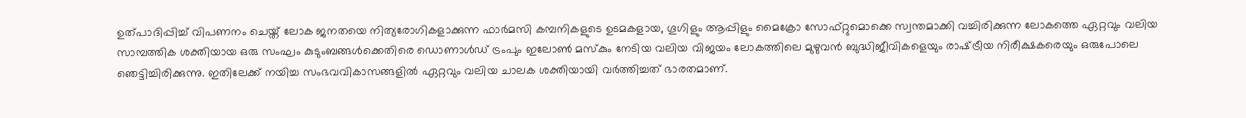ഉത്പാദിപ്പിച്ച് വിപണനം ചെയ്ത് ലോക ജനതയെ നിത്യരോഗികളാക്കുന്ന ഫാര്‍മസി കമ്പനികളുടെ ഉടമകളായ, ഗൂഗിളും ആപ്പിളും മൈക്രോ സോഫ്റ്റുമൊക്കെ സ്വന്തമാക്കി വച്ചിരിക്കുന്ന ലോകത്തെ ഏറ്റവും വലിയ സാമ്പത്തിക ശക്തിയായ ഒരു സംഘം കുടുംബങ്ങള്‍ക്കെതിരെ ഡൊണാള്‍ഡ് ട്രംപും ഇലോണ്‍ മസ്‌കും നേടിയ വലിയ വിജയം ലോകത്തിലെ മുഴുവന്‍ ബുദ്ധിജീവികളെയും രാഷ്‌ട്രീയ നിരീക്ഷകരെയും ഒരുപോലെ ഞെട്ടിച്ചിരിക്കുന്നു. ഇതിലേക്ക് നയിച്ച സംഭവവികാസങ്ങളില്‍ ഏറ്റവും വലിയ ചാലക ശക്തിയായി വര്‍ത്തിച്ചത് ഭാരതമാണ്.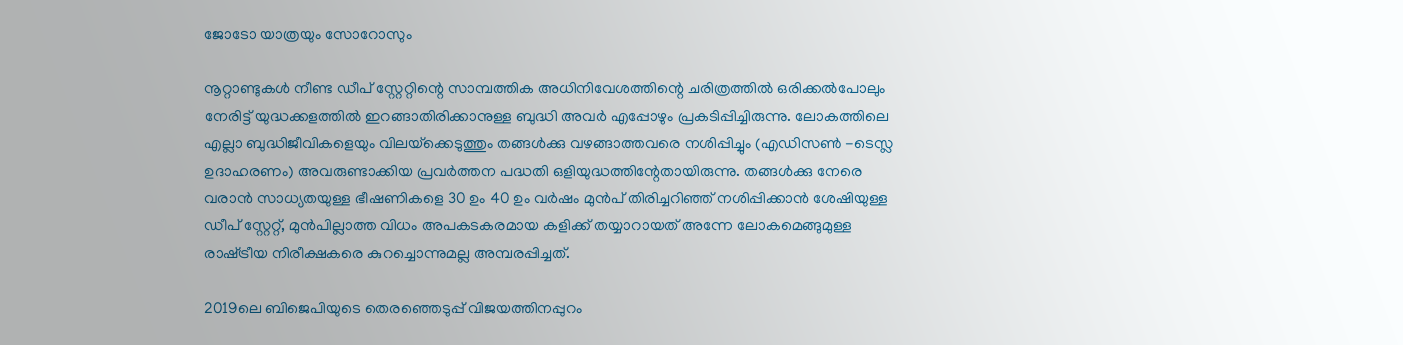ജോടോ യാത്രയും സോറോസും

നൂറ്റാണ്ടുകള്‍ നീണ്ട ഡീപ് സ്റ്റേറ്റിന്റെ സാമ്പത്തിക അധിനിവേശത്തിന്റെ ചരിത്രത്തില്‍ ഒരിക്കല്‍പോലും നേരിട്ട് യുദ്ധക്കളത്തില്‍ ഇറങ്ങാതിരിക്കാനുള്ള ബുദ്ധി അവര്‍ എപ്പോഴും പ്രകടിപ്പിച്ചിരുന്നു. ലോകത്തിലെ എല്ലാ ബുദ്ധിജീവികളെയും വിലയ്‌ക്കെടുത്തും തങ്ങള്‍ക്കു വഴങ്ങാത്തവരെ നശിപ്പിച്ചും (എഡിസണ്‍ -ടെസ്ല ഉദാഹരണം) അവരുണ്ടാക്കിയ പ്രവര്‍ത്തന പദ്ധതി ഒളിയുദ്ധത്തിന്റേതായിരുന്നു. തങ്ങള്‍ക്കു നേരെ വരാന്‍ സാധ്യതയുള്ള ഭീഷണികളെ 30 ഉം 40 ഉം വര്‍ഷം മുന്‍പ് തിരിച്ചറിഞ്ഞ് നശിപ്പിക്കാന്‍ ശേഷിയുള്ള ഡീപ് സ്റ്റേറ്റ്, മുന്‍പില്ലാത്ത വിധം അപകടകരമായ കളിക്ക് തയ്യാറായത് അന്നേ ലോകമെങ്ങുമുള്ള രാഷ്‌ട്രീയ നിരീക്ഷകരെ കുറച്ചൊന്നുമല്ല അമ്പരപ്പിച്ചത്.

2019ലെ ബിജെപിയുടെ തെരഞ്ഞെടുപ്പ് വിജയത്തിനപ്പുറം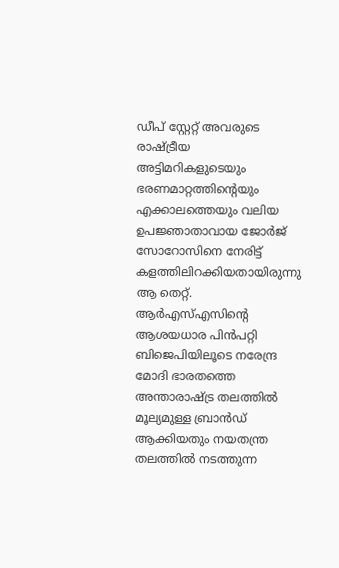ഡീപ് സ്റ്റേറ്റ് അവരുടെ രാഷ്‌ട്രീയ അട്ടിമറികളുടെയും ഭരണമാറ്റത്തിന്റെയും എക്കാലത്തെയും വലിയ ഉപജ്ഞാതാവായ ജോര്‍ജ് സോറോസിനെ നേരിട്ട് കളത്തിലിറക്കിയതായിരുന്നു ആ തെറ്റ്. ആര്‍എസ്എസിന്റെ ആശയധാര പിന്‍പറ്റി ബിജെപിയിലൂടെ നരേന്ദ്ര മോദി ഭാരതത്തെ അന്താരാഷ്‌ട്ര തലത്തില്‍ മൂല്യമുള്ള ബ്രാന്‍ഡ് ആക്കിയതും നയതന്ത്ര തലത്തില്‍ നടത്തുന്ന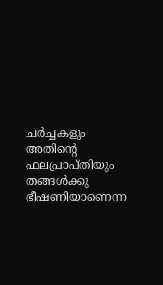ചര്‍ച്ചകളും അതിന്റെ ഫലപ്രാപ്തിയും തങ്ങള്‍ക്കു ഭീഷണിയാണെന്ന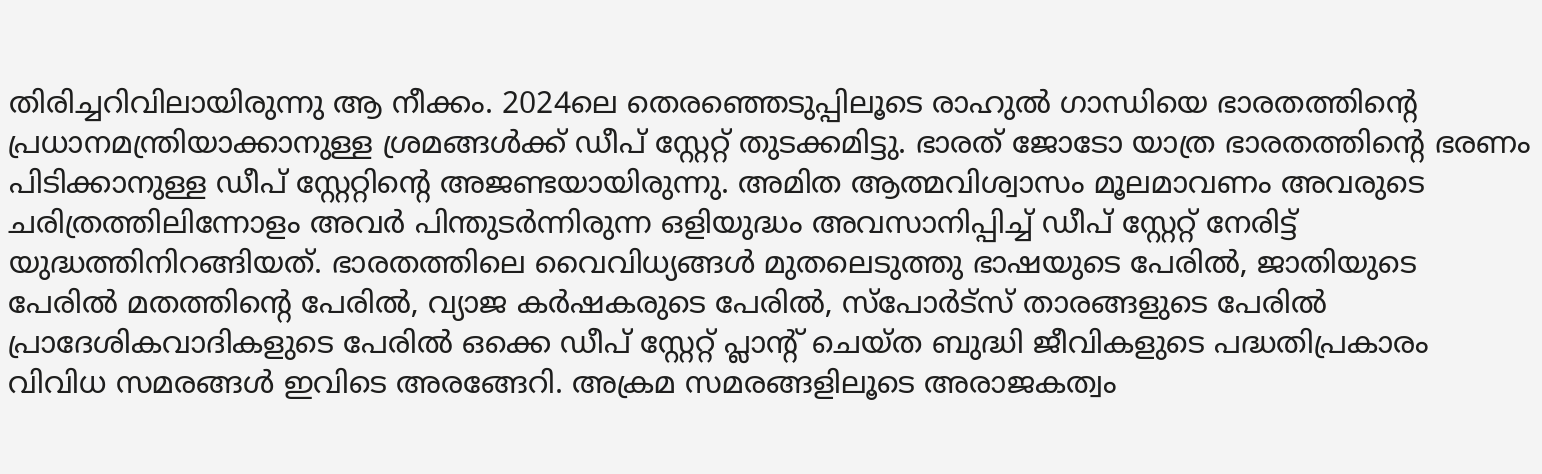തിരിച്ചറിവിലായിരുന്നു ആ നീക്കം. 2024ലെ തെരഞ്ഞെടുപ്പിലൂടെ രാഹുല്‍ ഗാന്ധിയെ ഭാരതത്തിന്റെ പ്രധാനമന്ത്രിയാക്കാനുള്ള ശ്രമങ്ങള്‍ക്ക് ഡീപ് സ്റ്റേറ്റ് തുടക്കമിട്ടു. ഭാരത് ജോടോ യാത്ര ഭാരതത്തിന്റെ ഭരണം പിടിക്കാനുള്ള ഡീപ് സ്റ്റേറ്റിന്റെ അജണ്ടയായിരുന്നു. അമിത ആത്മവിശ്വാസം മൂലമാവണം അവരുടെ ചരിത്രത്തിലിന്നോളം അവര്‍ പിന്തുടര്‍ന്നിരുന്ന ഒളിയുദ്ധം അവസാനിപ്പിച്ച് ഡീപ് സ്റ്റേറ്റ് നേരിട്ട് യുദ്ധത്തിനിറങ്ങിയത്. ഭാരതത്തിലെ വൈവിധ്യങ്ങള്‍ മുതലെടുത്തു ഭാഷയുടെ പേരില്‍, ജാതിയുടെ പേരില്‍ മതത്തിന്റെ പേരില്‍, വ്യാജ കര്‍ഷകരുടെ പേരില്‍, സ്‌പോര്‍ട്‌സ് താരങ്ങളുടെ പേരില്‍ പ്രാദേശികവാദികളുടെ പേരില്‍ ഒക്കെ ഡീപ് സ്റ്റേറ്റ് പ്ലാന്റ് ചെയ്ത ബുദ്ധി ജീവികളുടെ പദ്ധതിപ്രകാരം വിവിധ സമരങ്ങള്‍ ഇവിടെ അരങ്ങേറി. അക്രമ സമരങ്ങളിലൂടെ അരാജകത്വം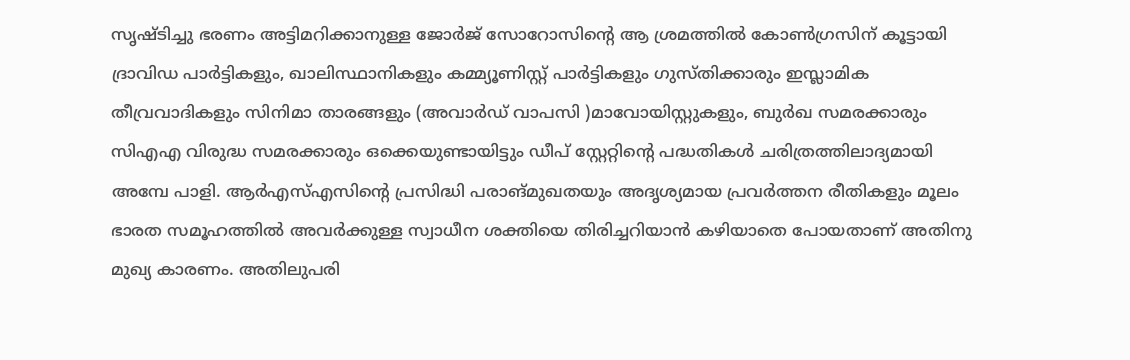സൃഷ്ടിച്ചു ഭരണം അട്ടിമറിക്കാനുള്ള ജോര്‍ജ് സോറോസിന്റെ ആ ശ്രമത്തില്‍ കോണ്‍ഗ്രസിന് കൂട്ടായി ദ്രാവിഡ പാര്‍ട്ടികളും, ഖാലിസ്ഥാനികളും കമ്മ്യൂണിസ്റ്റ് പാര്‍ട്ടികളും ഗുസ്തിക്കാരും ഇസ്ലാമിക തീവ്രവാദികളും സിനിമാ താരങ്ങളും (അവാര്‍ഡ് വാപസി )മാവോയിസ്റ്റുകളും, ബുര്‍ഖ സമരക്കാരും സിഎഎ വിരുദ്ധ സമരക്കാരും ഒക്കെയുണ്ടായിട്ടും ഡീപ് സ്റ്റേറ്റിന്റെ പദ്ധതികള്‍ ചരിത്രത്തിലാദ്യമായി അമ്പേ പാളി. ആര്‍എസ്എസിന്റെ പ്രസിദ്ധി പരാങ്മുഖതയും അദൃശ്യമായ പ്രവര്‍ത്തന രീതികളും മൂലം ഭാരത സമൂഹത്തില്‍ അവര്‍ക്കുള്ള സ്വാധീന ശക്തിയെ തിരിച്ചറിയാന്‍ കഴിയാതെ പോയതാണ് അതിനു മുഖ്യ കാരണം. അതിലുപരി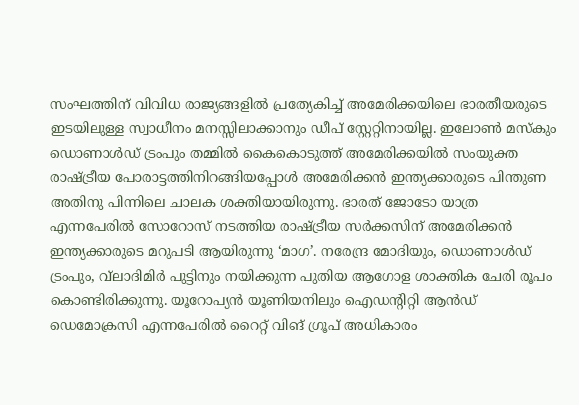സംഘത്തിന് വിവിധ രാജ്യങ്ങളില്‍ പ്രത്യേകിച്ച് അമേരിക്കയിലെ ഭാരതീയരുടെ ഇടയിലുള്ള സ്വാധീനം മനസ്സിലാക്കാനും ഡീപ് സ്റ്റേറ്റിനായില്ല. ഇലോണ്‍ മസ്‌കും ഡൊണാള്‍ഡ് ട്രംപും തമ്മില്‍ കൈകൊടുത്ത് അമേരിക്കയില്‍ സംയുക്ത രാഷ്‌ട്രീയ പോരാട്ടത്തിനിറങ്ങിയപ്പോള്‍ അമേരിക്കന്‍ ഇന്ത്യക്കാരുടെ പിന്തുണ അതിനു പിന്നിലെ ചാലക ശക്തിയായിരുന്നു. ഭാരത് ജോടോ യാത്ര എന്നപേരില്‍ സോറോസ് നടത്തിയ രാഷ്‌ട്രീയ സര്‍ക്കസിന് അമേരിക്കന്‍ ഇന്ത്യക്കാരുടെ മറുപടി ആയിരുന്നു ‘മാഗ’. നരേന്ദ്ര മോദിയും, ഡൊണാള്‍ഡ് ട്രംപും, വ്‌ലാദിമിര്‍ പുട്ടിനും നയിക്കുന്ന പുതിയ ആഗോള ശാക്തിക ചേരി രൂപം കൊണ്ടിരിക്കുന്നു. യൂറോപ്യന്‍ യൂണിയനിലും ഐഡന്റിറ്റി ആന്‍ഡ് ഡെമോക്രസി എന്നപേരില്‍ റൈറ്റ് വിങ് ഗ്രൂപ് അധികാരം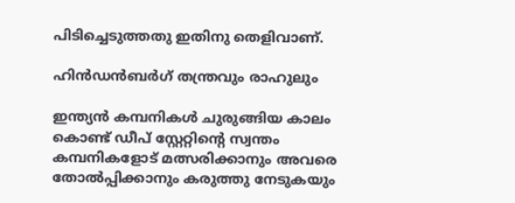പിടിച്ചെടുത്തതു ഇതിനു തെളിവാണ്.

ഹിന്‍ഡന്‍ബര്‍ഗ് തന്ത്രവും രാഹുലും

ഇന്ത്യന്‍ കമ്പനികള്‍ ചുരുങ്ങിയ കാലം കൊണ്ട് ഡീപ് സ്റ്റേറ്റിന്റെ സ്വന്തം കമ്പനികളോട് മത്സരിക്കാനും അവരെ തോല്‍പ്പിക്കാനും കരുത്തു നേടുകയും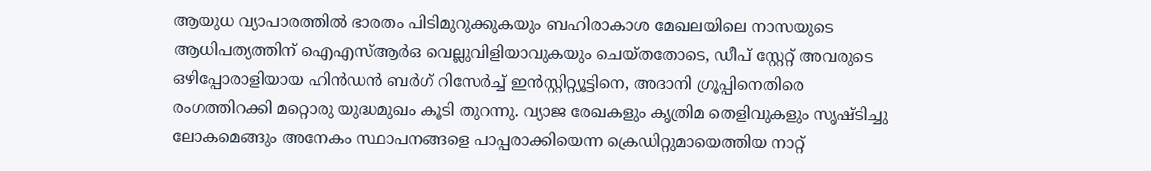ആയുധ വ്യാപാരത്തില്‍ ഭാരതം പിടിമുറുക്കുകയും ബഹിരാകാശ മേഖലയിലെ നാസയുടെ ആധിപത്യത്തിന് ഐഎസ്ആര്‍ഒ വെല്ലുവിളിയാവുകയും ചെയ്തതോടെ, ഡീപ് സ്റ്റേറ്റ് അവരുടെ ഒഴിപ്പോരാളിയായ ഹിന്‍ഡന്‍ ബര്‍ഗ് റിസേര്‍ച്ച് ഇന്‍സ്റ്റിറ്റ്യൂട്ടിനെ, അദാനി ഗ്രൂപ്പിനെതിരെ രംഗത്തിറക്കി മറ്റൊരു യുദ്ധമുഖം കൂടി തുറന്നു. വ്യാജ രേഖകളും കൃത്രിമ തെളിവുകളും സൃഷ്ടിച്ചു ലോകമെങ്ങും അനേകം സ്ഥാപനങ്ങളെ പാപ്പരാക്കിയെന്ന ക്രെഡിറ്റുമായെത്തിയ നാറ്റ്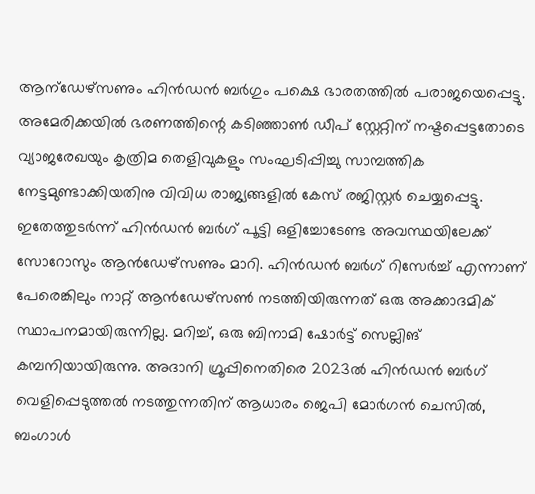ആന്‌ഡേഴ്‌സണും ഹിന്‍ഡന്‍ ബര്‍ഗും പക്ഷെ ഭാരതത്തില്‍ പരാജയെപ്പെട്ടു. അമേരിക്കയില്‍ ഭരണത്തിന്റെ കടിഞ്ഞാണ്‍ ഡീപ് സ്റ്റേറ്റിന് നഷ്ടപ്പെട്ടതോടെ വ്യാജരേഖയും കൃത്രിമ തെളിവുകളും സംഘടിപ്പിച്ചു സാമ്പത്തിക നേട്ടമുണ്ടാക്കിയതിനു വിവിധ രാജ്യങ്ങളില്‍ കേസ് രജിസ്റ്റര്‍ ചെയ്യപ്പെട്ടു. ഇതേത്തുടര്‍ന്ന് ഹിന്‍ഡന്‍ ബര്‍ഗ് പൂട്ടി ഒളിച്ചോടേണ്ട അവസ്ഥയിലേക്ക് സോറോസും ആന്‍ഡേഴ്‌സണും മാറി. ഹിന്‍ഡന്‍ ബര്‍ഗ് റിസേര്‍ച്ച് എന്നാണ് പേരെങ്കിലും നാറ്റ് ആന്‍ഡേഴ്‌സണ്‍ നടത്തിയിരുന്നത് ഒരു അക്കാദമിക് സ്ഥാപനമായിരുന്നില്ല. മറിച്ച്, ഒരു ബിനാമി ഷോര്‍ട്ട് സെല്ലിങ് കമ്പനിയായിരുന്നു. അദാനി ഗ്രൂപ്പിനെതിരെ 2023ല്‍ ഹിന്‍ഡന്‍ ബര്‍ഗ് വെളിപ്പെടുത്തല്‍ നടത്തുന്നതിന് ആധാരം ജെപി മോര്‍ഗന്‍ ചെസില്‍, ബംഗാള്‍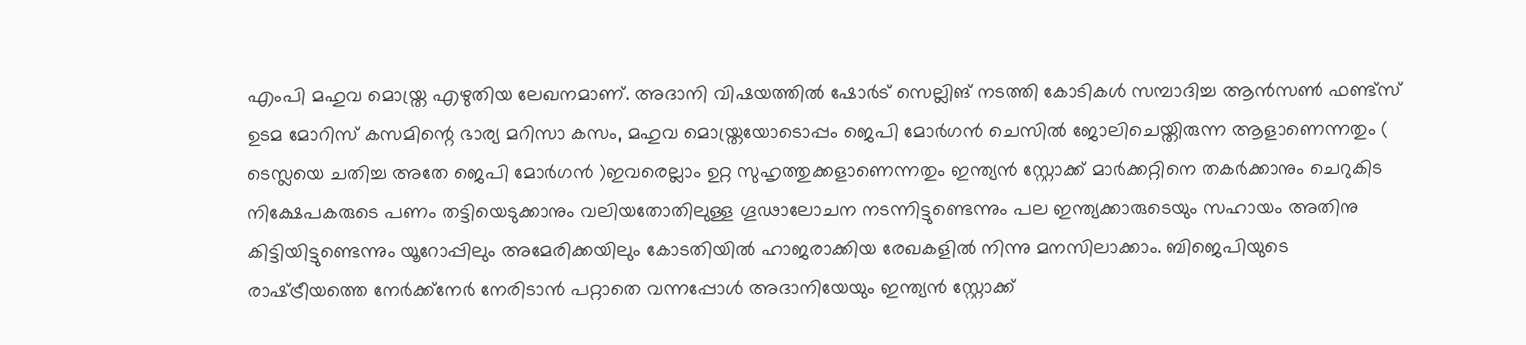എംപി മഹുവ മൊയ്ത്ര എഴുതിയ ലേഖനമാണ്. അദാനി വിഷയത്തില്‍ ഷോര്‍ട് സെല്ലിങ് നടത്തി കോടികള്‍ സമ്പാദിച്ച ആന്‍സണ്‍ ഫണ്ട്‌സ് ഉടമ മോറിസ് കസമിന്റെ ഭാര്യ മറിസാ കസം, മഹുവ മൊയ്ത്രയോടൊപ്പം ജെപി മോര്‍ഗന്‍ ചെസില്‍ ജോലിചെയ്തിരുന്ന ആളാണെന്നതും ( ടെസ്ലയെ ചതിച്ച അതേ ജെപി മോര്‍ഗന്‍ )ഇവരെല്ലാം ഉറ്റ സുഹൃത്തുക്കളാണെന്നതും ഇന്ത്യന്‍ സ്റ്റോക്ക് മാര്‍ക്കറ്റിനെ തകര്‍ക്കാനും ചെറുകിട നിക്ഷേപകരുടെ പണം തട്ടിയെടുക്കാനും വലിയതോതിലുള്ള ഗൂഢാലോചന നടന്നിട്ടുണ്ടെന്നും പല ഇന്ത്യക്കാരുടെയും സഹായം അതിനു കിട്ടിയിട്ടുണ്ടെന്നും യൂറോപ്പിലും അമേരിക്കയിലും കോടതിയില്‍ ഹാജരാക്കിയ രേഖകളില്‍ നിന്നു മനസിലാക്കാം. ബിജെപിയുടെ രാഷ്‌ട്രീയത്തെ നേര്‍ക്ക്നേര്‍ നേരിടാന്‍ പറ്റാതെ വന്നപ്പോള്‍ അദാനിയേയും ഇന്ത്യന്‍ സ്റ്റോക്ക്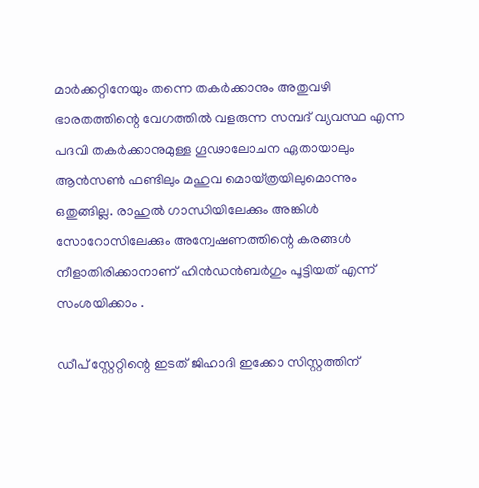മാര്‍ക്കറ്റിനേയും തന്നെ തകര്‍ക്കാനും അതുവഴി ഭാരതത്തിന്റെ വേഗത്തില്‍ വളരുന്ന സമ്പദ് വ്യവസ്ഥ എന്ന പദവി തകര്‍ക്കാനുമുള്ള ഗൂഢാലോചന ഏതായാലും ആന്‍സണ്‍ ഫണ്ടിലും മഹുവ മൊയ്ത്രയിലുമൊന്നും ഒതുങ്ങില്ല. രാഹുല്‍ ഗാന്ധിയിലേക്കും അങ്കിള്‍ സോറോസിലേക്കും അന്വേഷണത്തിന്റെ കരങ്ങള്‍ നീളാതിരിക്കാനാണ് ഹിന്‍ഡന്‍ബര്‍ഗും പൂട്ടിയത് എന്ന് സംശയിക്കാം .

ഡീപ് സ്റ്റേറ്റിന്റെ ഇടത് ജിഹാദി ഇക്കോ സിസ്റ്റത്തിന്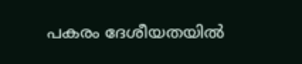പകരം ദേശീയതയില്‍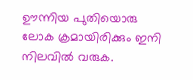ഊന്നിയ പുതിയൊരു ലോക ക്രമായിരിക്കും ഇനി നിലവില്‍ വരുക.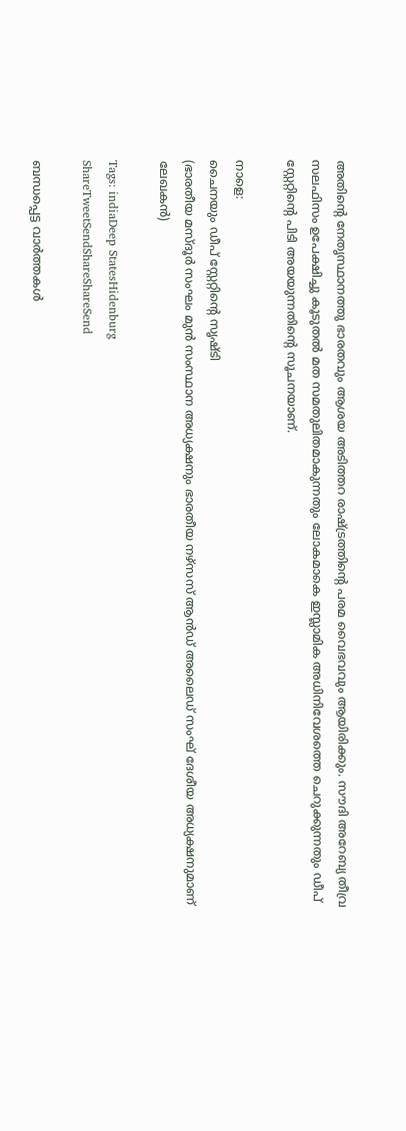അതിന്റെ നേതൃസ്ഥാനത്തു ഭാരതവും ആശയ അടിത്തറ രാഷ്‌ട്രത്തിന്റെ പരമ വൈഭവവും ആയിരിക്കും. സൗദി അറേബ്യ തീവ്ര സലഫിസം ഉപേക്ഷിച്ചു കൂടുതല്‍ മത സമതുലിതമാകുന്നതും ലോകമാകെ ഇസ്ലാമിക അധിനിവേശത്തെ ചെറുക്കുന്നതും ഡീപ് സ്റ്റേറ്റിന്റെ പിടി അയയുന്നതിന്റെ സൂചനയാണ്.

നാളെ:
ചൈനയും ഡീപ് സ്റ്റേറ്റിന്റെ സൃഷ്ടി
(ഭാരതീയ മസ്ദൂര്‍ സംഘം മുന്‍ സംസ്ഥാന അധ്യക്ഷനും ഭാരതീയ നഴ്സസ് ആന്‍ഡ് അലൈഡ് സംഘ് ദേശീയ അധ്യക്ഷനുമാണ് ലേഖകന്‍)

Tags: indiaDeep StatesHidenburg
ShareTweetSendShareShareSend

ബന്ധപ്പെട്ട വാര്‍ത്തകള്‍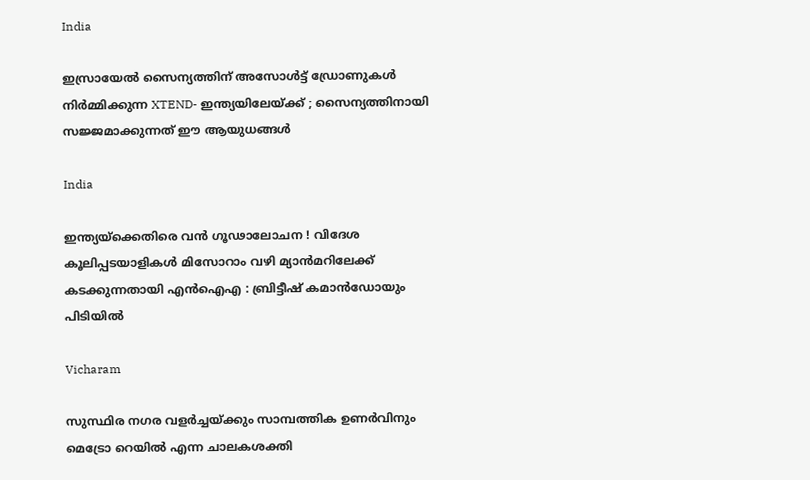India

ഇസ്രായേൽ സൈന്യത്തിന് അസോൾട്ട് ഡ്രോണുകൾ നിർമ്മിക്കുന്ന XTEND- ഇന്ത്യയിലേയ്‌ക്ക് ; സൈന്യത്തിനായി സജ്ജമാക്കുന്നത് ഈ ആയുധങ്ങൾ

India

ഇന്ത്യയ്‌ക്കെതിരെ വൻ ഗൂഢാലോചന ! വിദേശ കൂലിപ്പടയാളികൾ മിസോറാം വഴി മ്യാൻമറിലേക്ക് കടക്കുന്നതായി എൻഐഎ : ബ്രിട്ടീഷ് കമാൻഡോയും പിടിയിൽ

Vicharam

സുസ്ഥിര നഗര വളര്‍ച്ചയ്‌ക്കും സാമ്പത്തിക ഉണര്‍വിനും മെട്രോ റെയില്‍ എന്ന ചാലകശക്തി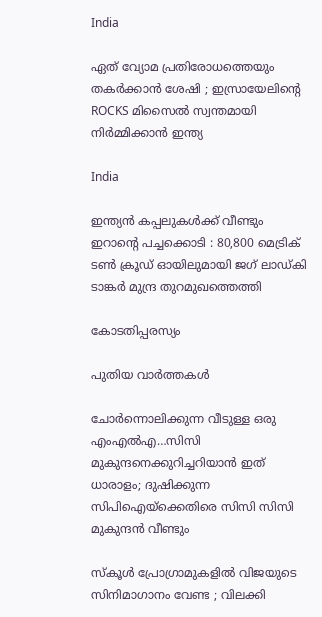India

ഏത് വ്യോമ പ്രതിരോധത്തെയും തകർക്കാൻ ശേഷി ; ഇസ്രായേലിന്റെ ROCKS മിസൈൽ സ്വന്തമായി നിർമ്മിക്കാൻ ഇന്ത്യ

India

ഇന്ത്യൻ കപ്പലുകൾക്ക് വീണ്ടും ഇറാന്റെ പച്ചക്കൊടി : 80,800 മെട്രിക് ടൺ ക്രൂഡ് ഓയിലുമായി ജഗ് ലാഡ്കി ടാങ്കർ മുന്ദ്ര തുറമുഖത്തെത്തി

കോടതിപ്പരസ്യം

പുതിയ വാര്‍ത്തകള്‍

ചോര്‍ന്നൊലിക്കുന്ന വീടുള്ള ഒരു എംഎല്‍എ…സിസി മുകുന്ദനെക്കുറിച്ചറിയാന്‍ ഇത് ധാരാളം; ദുഷിക്കുന്ന സിപിഐയ്‌ക്കെതിരെ സിസി സിസി മുകുന്ദന്‍ വീണ്ടും

സ്കൂൾ പ്രോഗ്രാമുകളിൽ വിജയുടെ സിനിമാഗാനം വേണ്ട ; വിലക്കി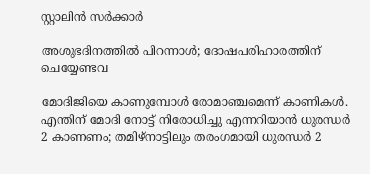സ്റ്റാലിൻ സർക്കാർ

അശുഭദിനത്തിൽ പിറന്നാൾ; ദോഷപരിഹാരത്തിന് ചെയ്യേണ്ടവ

മോദിജിയെ കാണുമ്പോള്‍ രോമാഞ്ചമെന്ന് കാണികള്‍. എന്തിന് മോദി നോട്ട് നിരോധിച്ചു എന്നറിയാന്‍ ധുരന്ധര്‍ 2 കാണണം; തമിഴ്നാട്ടിലും തരംഗമായി ധുരന്ധര്‍ 2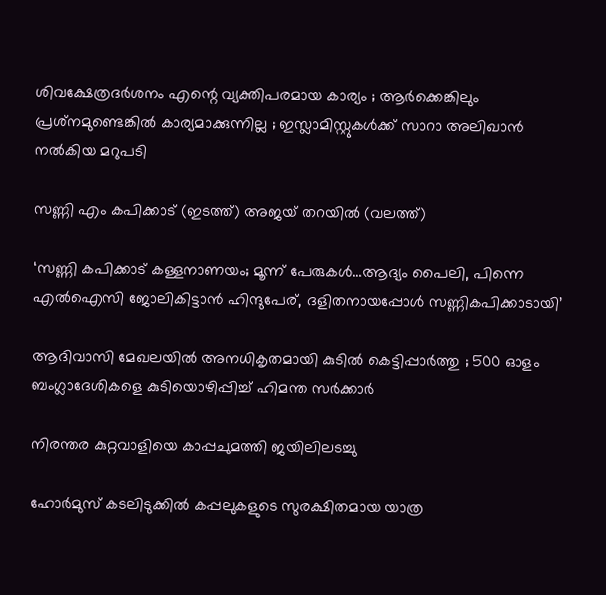ശിവക്ഷേത്രദർശനം എന്റെ വ്യക്തിപരമായ കാര്യം ; ആർക്കെങ്കിലും പ്രശ്‌നമുണ്ടെങ്കിൽ കാര്യമാക്കുന്നില്ല ; ഇസ്ലാമിസ്റ്റുകൾക്ക് സാറാ അലിഖാൻ നൽകിയ മറുപടി

സണ്ണി എം കപിക്കാട് (ഇടത്ത്) അജയ് തറയില്‍ (വലത്ത്)

‘സണ്ണി കപിക്കാട് കള്ളനാണയം; മൂന്ന് പേരുകള്‍…ആദ്യം പൈലി, പിന്നെ എല്‍ഐസി ജോലികിട്ടാന്‍ ഹിന്ദുപേര്, ദളിതനായപ്പോള്‍ സണ്ണികപിക്കാടായി’

ആദിവാസി മേഖലയിൽ അനധികൃതമായി കുടിൽ കെട്ടിപ്പാർത്തു ; 500 ഓളം ബംഗ്ലാദേശികളെ കുടിയൊഴിപ്പിച്ച് ഹിമന്ത സർക്കാർ

നിരന്തര കുറ്റവാളിയെ കാപ്പചുമത്തി ജയിലിലടച്ചു

ഹോർമുസ് കടലിടുക്കിൽ കപ്പലുകളുടെ സുരക്ഷിതമായ യാത്ര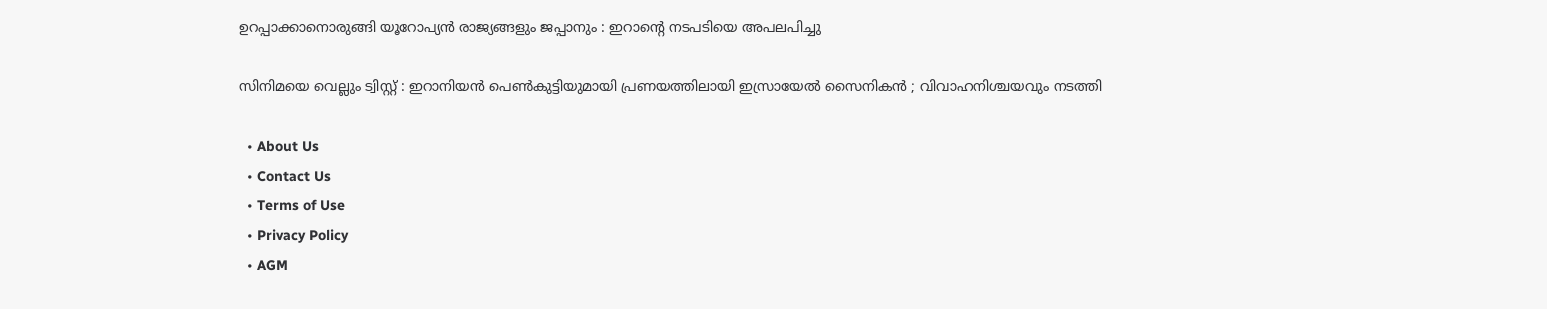ഉറപ്പാക്കാനൊരുങ്ങി യൂറോപ്യൻ രാജ്യങ്ങളും ജപ്പാനും : ഇറാന്റെ നടപടിയെ അപലപിച്ചു

സിനിമയെ വെല്ലും ട്വിസ്റ്റ് : ഇറാനിയൻ പെൺകുട്ടിയുമായി പ്രണയത്തിലായി ഇസ്രായേൽ സൈനികൻ ; വിവാഹനിശ്ചയവും നടത്തി

  • About Us
  • Contact Us
  • Terms of Use
  • Privacy Policy
  • AGM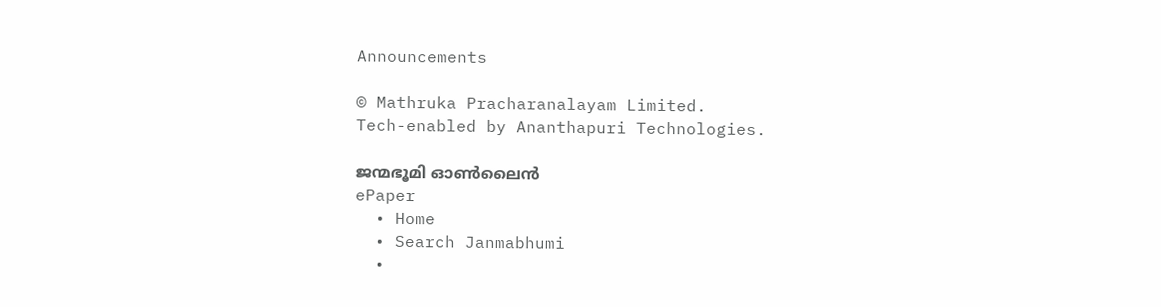Announcements

© Mathruka Pracharanalayam Limited.
Tech-enabled by Ananthapuri Technologies.

ജന്മഭൂമി ഓണ്‍ലൈന്‍
ePaper
  • Home
  • Search Janmabhumi
  •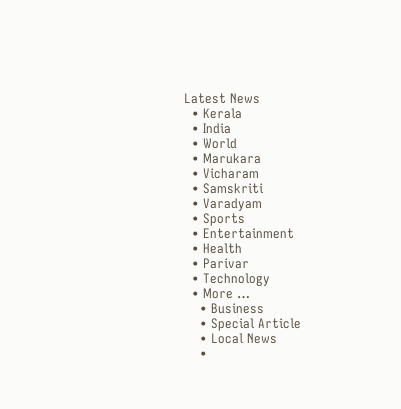Latest News
  • Kerala
  • India
  • World
  • Marukara
  • Vicharam
  • Samskriti
  • Varadyam
  • Sports
  • Entertainment
  • Health
  • Parivar
  • Technology
  • More …
    • Business
    • Special Article
    • Local News
    •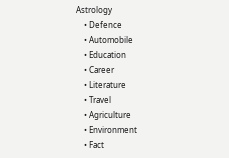Astrology
    • Defence
    • Automobile
    • Education
    • Career
    • Literature
    • Travel
    • Agriculture
    • Environment
    • Fact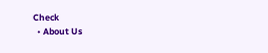Check
  • About Us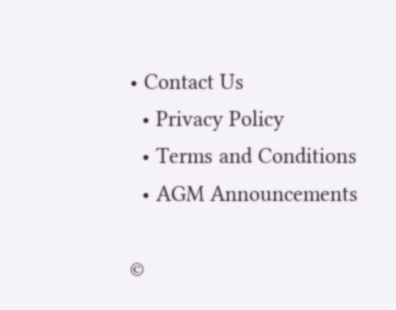• Contact Us
  • Privacy Policy
  • Terms and Conditions
  • AGM Announcements

©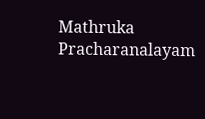Mathruka Pracharanalayam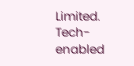Limited.
Tech-enabled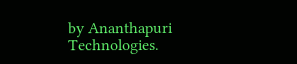by Ananthapuri Technologies.